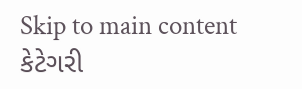Skip to main content
કેટેગરી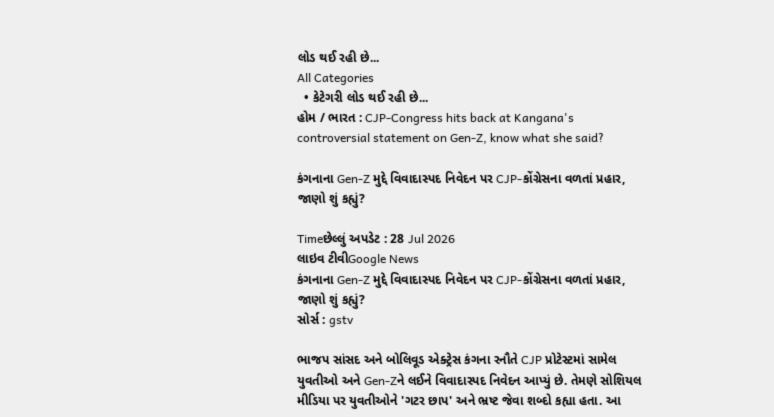લોડ થઈ રહી છે...
All Categories
  • કેટેગરી લોડ થઈ રહી છે...
હોમ / ભારત : CJP-Congress hits back at Kangana's controversial statement on Gen-Z, know what she said?

કંગનાના Gen-Z મુદ્દે વિવાદાસ્પદ નિવેદન પર CJP-કોંગ્રેસના વળતાં પ્રહાર, જાણો શું કહ્યું?

Timeછેલ્લું અપડેટ : 28 Jul 2026
લાઇવ ટીવીGoogle News
કંગનાના Gen-Z મુદ્દે વિવાદાસ્પદ નિવેદન પર CJP-કોંગ્રેસના વળતાં પ્રહાર, જાણો શું કહ્યું?
સોર્સ : gstv

ભાજપ સાંસદ અને બોલિવૂડ એક્ટ્રેસ કંગના રનૌતે CJP પ્રોટેસ્ટમાં સામેલ યુવતીઓ અને Gen-Zને લઈને વિવાદાસ્પદ નિવેદન આપ્યું છે. તેમણે સોશિયલ મીડિયા પર યુવતીઓને 'ગટર છાપ' અને ભ્રષ્ટ જેવા શબ્દો કહ્યા હતા. આ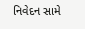નિવેદન સામે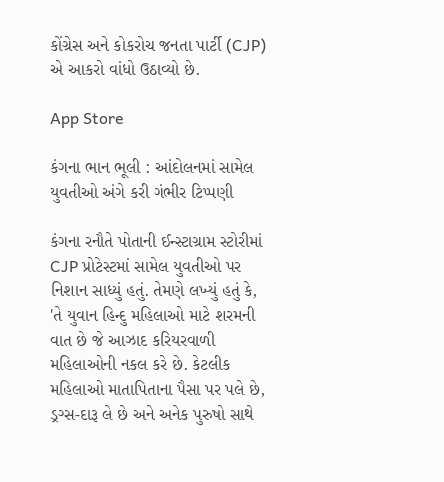કોંગ્રેસ અને કોકરોચ જનતા પાર્ટી (CJP) એ આકરો વાંધો ઉઠાવ્યો છે.

App Store

કંગના ભાન ભૂલી : આંદોલનમાં સામેલ યુવતીઓ અંગે કરી ગંભીર ટિપ્પણી

કંગના રનૌતે પોતાની ઈન્સ્ટાગ્રામ સ્ટોરીમાં CJP પ્રોટેસ્ટમાં સામેલ યુવતીઓ પર નિશાન સાધ્યું હતું. તેમણે લખ્યું હતું કે, 'તે યુવાન હિન્દુ મહિલાઓ માટે શરમની વાત છે જે આઝાદ કરિયરવાળી મહિલાઓની નકલ કરે છે. કેટલીક મહિલાઓ માતાપિતાના પૈસા પર પલે છે, ડ્રગ્સ-દારૂ લે છે અને અનેક પુરુષો સાથે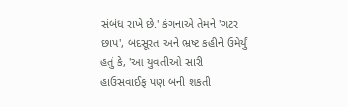સંબંધ રાખે છે.' કંગનાએ તેમને 'ગટર છાપ', બદસૂરત અને ભ્રષ્ટ કહીને ઉમેર્યું હતું કે, 'આ યુવતીઓ સારી હાઉસવાઈફ પણ બની શકતી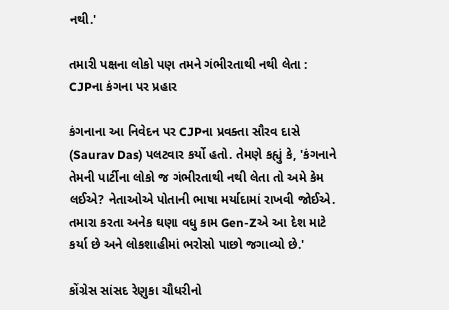નથી.'

તમારી પક્ષના લોકો પણ તમને ગંભીરતાથી નથી લેતા : CJPના કંગના પર પ્રહાર

કંગનાના આ નિવેદન પર CJPના પ્રવક્તા સૌરવ દાસે (Saurav Das) પલટવાર કર્યો હતો. તેમણે કહ્યું કે, 'કંગનાને તેમની પાર્ટીના લોકો જ ગંભીરતાથી નથી લેતા તો અમે કેમ લઈએ? નેતાઓએ પોતાની ભાષા મર્યાદામાં રાખવી જોઈએ. તમારા કરતા અનેક ઘણા વધુ કામ Gen-Zએ આ દેશ માટે કર્યા છે અને લોકશાહીમાં ભરોસો પાછો જગાવ્યો છે.'

કોંગ્રેસ સાંસદ રેણુકા ચૌધરીનો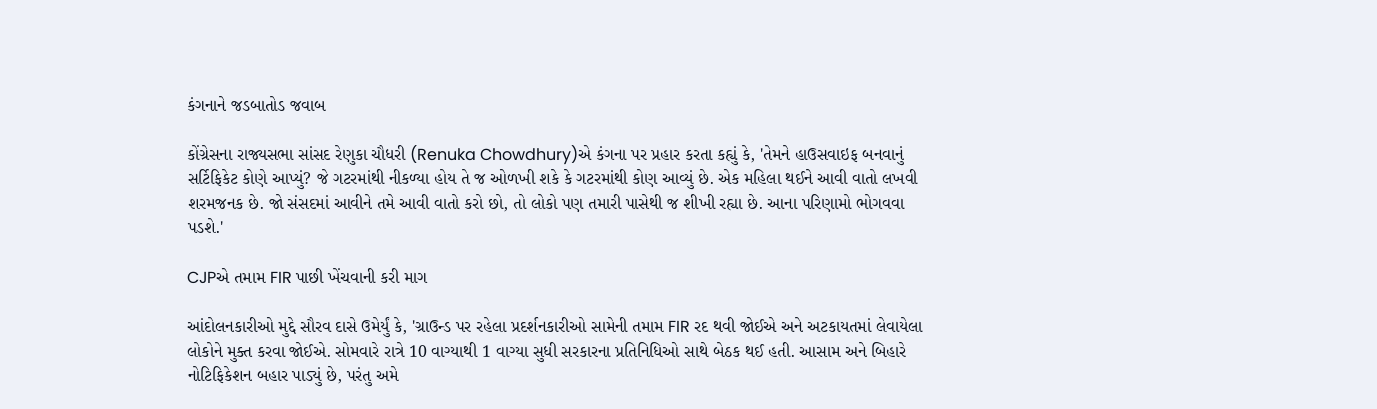કંગનાને જડબાતોડ જવાબ

કોંગ્રેસના રાજ્યસભા સાંસદ રેણુકા ચૌધરી (Renuka Chowdhury)એ કંગના પર પ્રહાર કરતા કહ્યું કે, 'તેમને હાઉસવાઇફ બનવાનું સર્ટિફિકેટ કોણે આપ્યું? જે ગટરમાંથી નીકળ્યા હોય તે જ ઓળખી શકે કે ગટરમાંથી કોણ આવ્યું છે. એક મહિલા થઈને આવી વાતો લખવી શરમજનક છે. જો સંસદમાં આવીને તમે આવી વાતો કરો છો, તો લોકો પણ તમારી પાસેથી જ શીખી રહ્યા છે. આના પરિણામો ભોગવવા પડશે.'

CJPએ તમામ FIR પાછી ખેંચવાની કરી માગ

આંદોલનકારીઓ મુદ્દે સૌરવ દાસે ઉમેર્યું કે, 'ગ્રાઉન્ડ પર રહેલા પ્રદર્શનકારીઓ સામેની તમામ FIR રદ થવી જોઈએ અને અટકાયતમાં લેવાયેલા લોકોને મુક્ત કરવા જોઈએ. સોમવારે રાત્રે 10 વાગ્યાથી 1 વાગ્યા સુધી સરકારના પ્રતિનિધિઓ સાથે બેઠક થઈ હતી. આસામ અને બિહારે નોટિફિકેશન બહાર પાડ્યું છે, પરંતુ અમે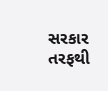સરકાર તરફથી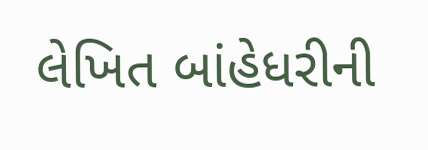લેખિત બાંહેધરીની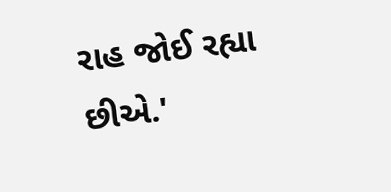રાહ જોઈ રહ્યા છીએ.'